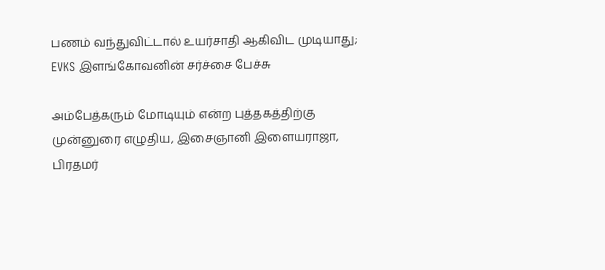பணம் வந்துவிட்டால் உயர்சாதி ஆகிவிட முடியாது; EVKS இளங்கோவனின் சர்ச்சை பேச்சு

அம்பேத்கரும் மோடியும் என்ற புத்தகத்திற்கு முன்னுரை எழுதிய, இசைஞானி இளையராஜா, பிரதமர்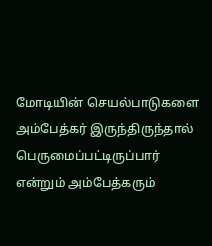மோடியின் செயல்பாடுகளை அம்பேத்கர் இருந்திருந்தால் பெருமைப்பட்டிருப்பார் என்றும் அம்பேத்கரும்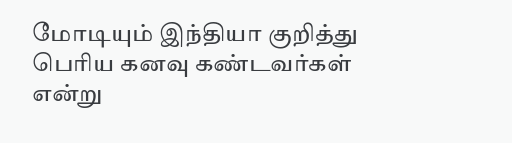மோடியும் இந்தியா குறித்து பெரிய கனவு கண்டவர்கள் என்று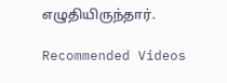எழுதியிருந்தார்.

Recommended Videos